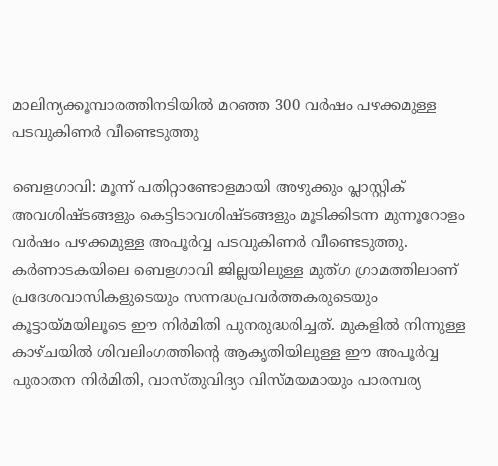മാലിന്യക്കൂമ്പാരത്തിനടിയിൽ മറഞ്ഞ 300 വർഷം പഴക്കമുള്ള പടവുകിണർ വീണ്ടെടുത്തു

ബെളഗാവി: മൂന്ന് പതിറ്റാണ്ടോളമായി അഴുക്കും പ്ലാസ്റ്റിക് അവശിഷ്ടങ്ങളും കെട്ടിടാവശിഷ്ടങ്ങളും മൂടിക്കിടന്ന മുന്നൂറോളം വർഷം പഴക്കമുള്ള അപൂർവ്വ പടവുകിണർ വീണ്ടെടുത്തു. കർണാടകയിലെ ബെളഗാവി ജില്ലയിലുള്ള മുത്ഗ ഗ്രാമത്തിലാണ് പ്രദേശവാസികളുടെയും സന്നദ്ധപ്രവർത്തകരുടെയും കൂട്ടായ്മയിലൂടെ ഈ നിർമിതി പുനരുദ്ധരിച്ചത്. മുകളിൽ നിന്നുള്ള കാഴ്ചയിൽ ശിവലിംഗത്തിന്റെ ആകൃതിയിലുള്ള ഈ അപൂർവ്വ പുരാതന നിർമിതി, വാസ്തുവിദ്യാ വിസ്മയമായും പാരമ്പര്യ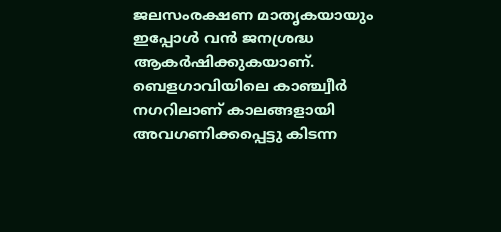ജലസംരക്ഷണ മാതൃകയായും ഇപ്പോൾ വൻ ജനശ്രദ്ധ ആകർഷിക്കുകയാണ്. ബെളഗാവിയിലെ കാഞ്ച്വീർ നഗറിലാണ് കാലങ്ങളായി അവഗണിക്കപ്പെട്ടു കിടന്ന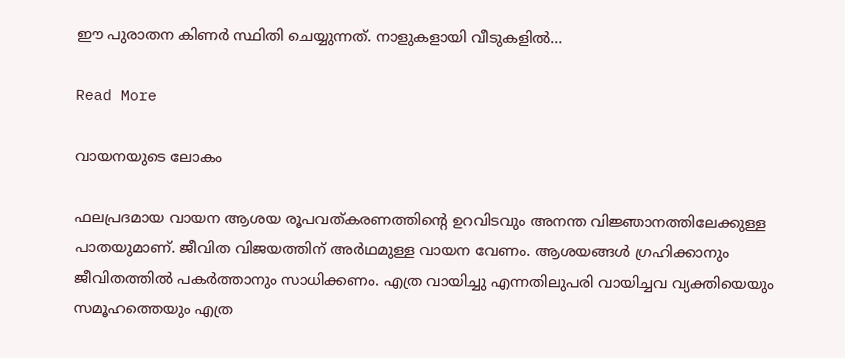ഈ പുരാതന കിണർ സ്ഥിതി ചെയ്യുന്നത്. നാളുകളായി വീടുകളിൽ…

Read More

വായനയുടെ ലോകം

ഫലപ്രദമായ വായന ആശയ രൂപവത്കരണത്തിന്റെ ഉറവിടവും അനന്ത വിജ്ഞാനത്തിലേക്കുള്ള പാതയുമാണ്. ജീവിത വിജയത്തിന് അർഥമുള്ള വായന വേണം. ആശയങ്ങൾ ഗ്രഹിക്കാനും ജീവിതത്തിൽ പകർത്താനും സാധിക്കണം. എത്ര വായിച്ചു എന്നതിലുപരി വായിച്ചവ വ്യക്തിയെയും സമൂഹത്തെയും എത്ര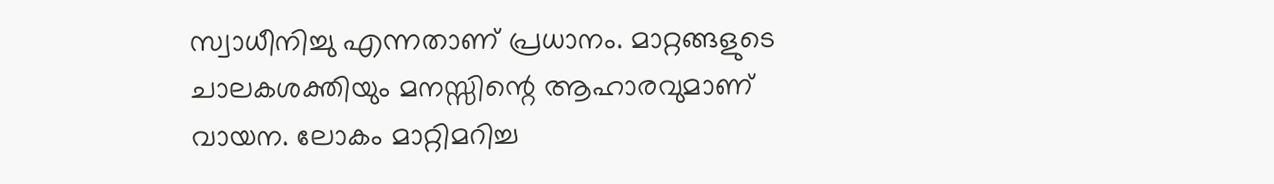സ്വാധീനിച്ചു എന്നതാണ് പ്രധാനം. മാറ്റങ്ങളുടെ ചാലകശക്തിയും മനസ്സിന്റെ ആഹാരവുമാണ് വായന. ലോകം മാറ്റിമറിച്ച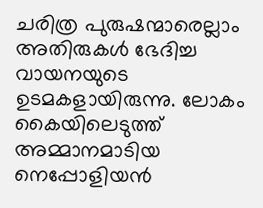ചരിത്ര പുരുഷന്മാരെല്ലാം അതിരുകൾ ഭേദിച്ച വായനയുടെ ഉടമകളായിരുന്നു. ലോകം കൈയിലെടുത്ത് അമ്മാനമാടിയ നെപ്പോളിയൻ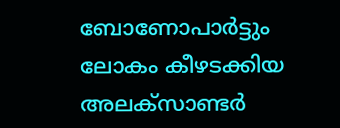ബോണോപാർട്ടും ലോകം കീഴടക്കിയ അലക്സാണ്ടർ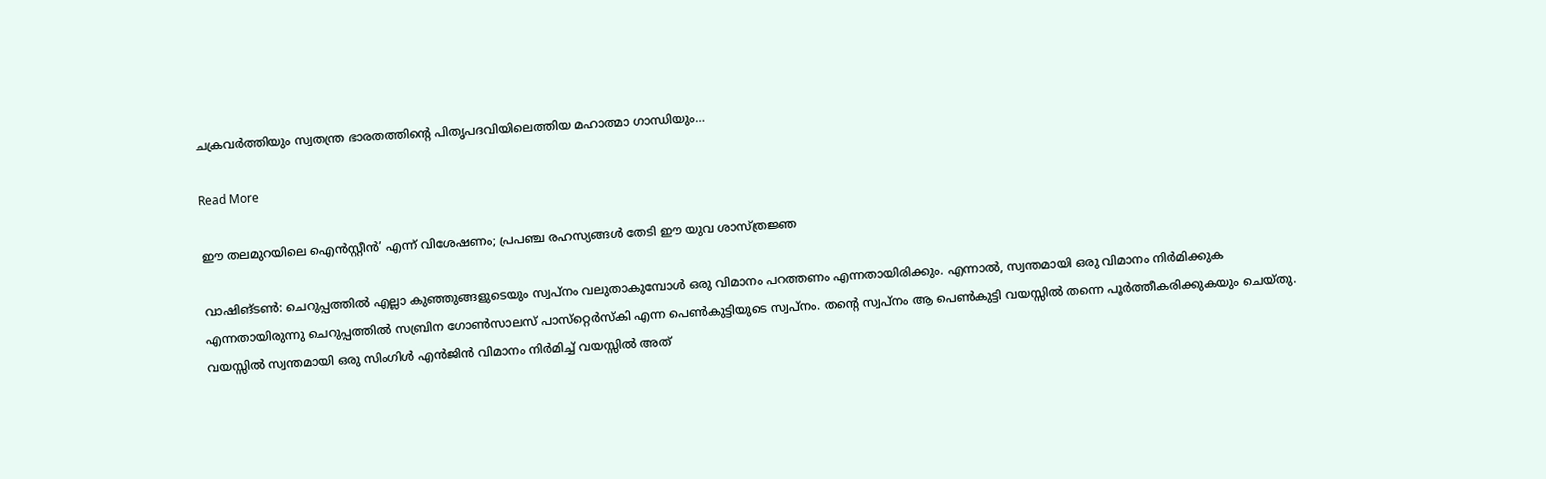ചക്രവർത്തിയും സ്വതന്ത്ര ഭാരതത്തിന്റെ പിതൃപദവിയിലെത്തിയ മഹാത്മാ ഗാന്ധിയും…

Read More

ഈ തലമുറയിലെ ഐൻസ്റ്റീൻ’ എന്ന് വിശേഷണം; പ്രപഞ്ച രഹസ്യങ്ങൾ തേടി ഈ യുവ ശാസ്ത്രജ്ഞ

വാഷിങ്ടൺ: ചെറുപ്പത്തിൽ എല്ലാ കുഞ്ഞുങ്ങളുടെയും സ്വപ്നം വലുതാകുമ്പോൾ ഒരു വിമാനം പറത്തണം എന്നതായിരിക്കും. എന്നാൽ, സ്വന്തമായി ഒരു വിമാനം നിർമിക്കുക എന്നതായിരുന്നു ചെറുപ്പത്തിൽ സബ്രിന ഗോൺസാലസ് പാസ്‌റ്റെർസ്‌കി എന്ന പെൺകുട്ടിയുടെ സ്വപ്നം. തന്റെ സ്വപ്നം ആ പെൺകുട്ടി വയസ്സിൽ തന്നെ പൂർത്തീകരിക്കുകയും ചെയ്തു. വയസ്സിൽ സ്വന്തമായി ഒരു സിംഗിൾ എൻജിൻ വിമാനം നിർമിച്ച് വയസ്സിൽ അത്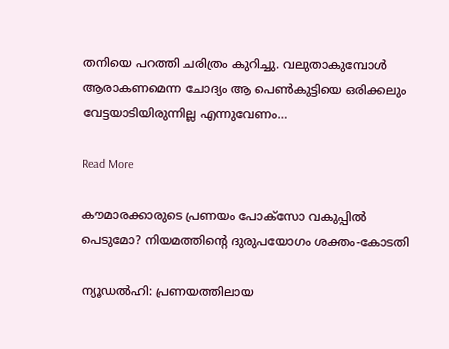തനിയെ പറത്തി ചരിത്രം കുറിച്ചു. വലുതാകുമ്പോൾ ആരാകണമെന്ന ചോദ്യം ആ പെൺകുട്ടിയെ ഒരിക്കലും വേട്ടയാടിയിരുന്നില്ല എന്നുവേണം…

Read More

കൗമാരക്കാരുടെ പ്രണയം പോക്‌സോ വകുപ്പിൽ പെടുമോ? നിയമത്തിന്റെ ദുരുപയോഗം ശക്തം-കോടതി

ന്യൂഡൽഹി: പ്രണയത്തിലായ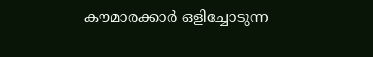കൗമാരക്കാർ ഒളിച്ചോടുന്ന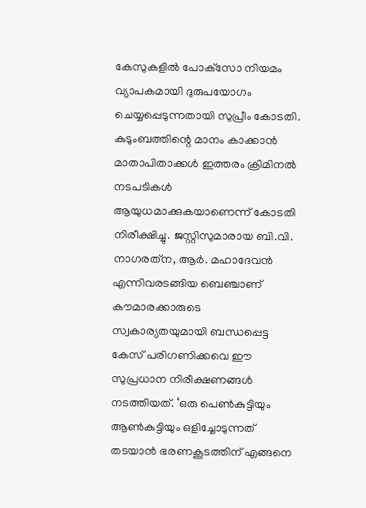കേസുകളിൽ പോക്‌സോ നിയമം വ്യാപകമായി ദുരുപയോഗം ചെയ്യപ്പെടുന്നതായി സുപ്രീം കോടതി. കുടുംബത്തിന്റെ മാനം കാക്കാൻ മാതാപിതാക്കൾ ഇത്തരം ക്രിമിനൽ നടപടികൾ ആയുധമാക്കുകയാണെന്ന് കോടതി നിരീക്ഷിച്ചു. ജസ്റ്റിസുമാരായ ബി.വി. നാഗരത്‌ന, ആർ. മഹാദേവൻ എന്നിവരടങ്ങിയ ബെഞ്ചാണ് കൗമാരക്കാരുടെ സ്വകാര്യതയുമായി ബന്ധപ്പെട്ട കേസ് പരിഗണിക്കവെ ഈ സുപ്രധാന നിരീക്ഷണങ്ങൾ നടത്തിയത്. ‘ഒരു പെൺകുട്ടിയും ആൺകുട്ടിയും ഒളിച്ചോടുന്നത് തടയാൻ ഭരണകൂടത്തിന് എങ്ങനെ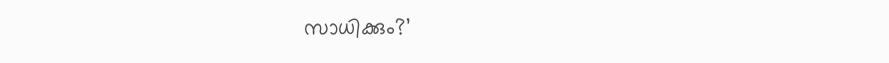സാധിക്കും?’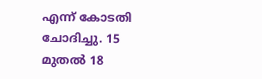എന്ന് കോടതി ചോദിച്ചു. 15 മുതൽ 18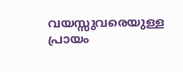വയസ്സുവരെയുള്ള പ്രായം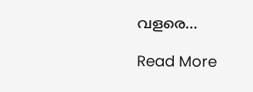വളരെ…

Read More